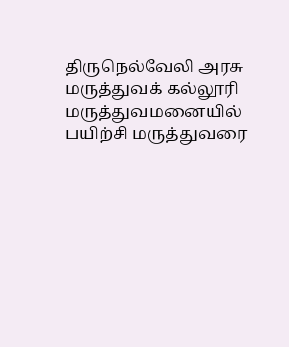திருநெல்வேலி அரசு மருத்துவக் கல்லூரி மருத்துவமனையில் பயிற்சி மருத்துவரை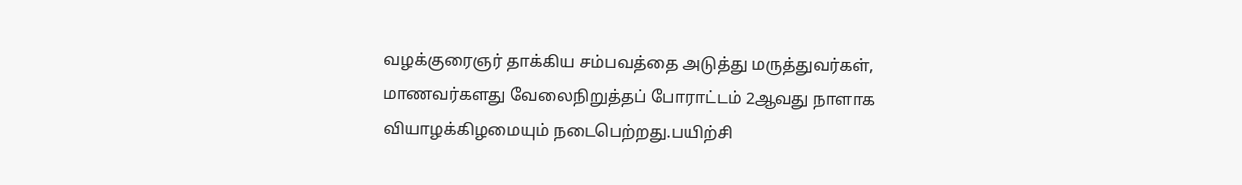வழக்குரைஞர் தாக்கிய சம்பவத்தை அடுத்து மருத்துவர்கள், மாணவர்களது வேலைநிறுத்தப் போராட்டம் 2ஆவது நாளாக வியாழக்கிழமையும் நடைபெற்றது.பயிற்சி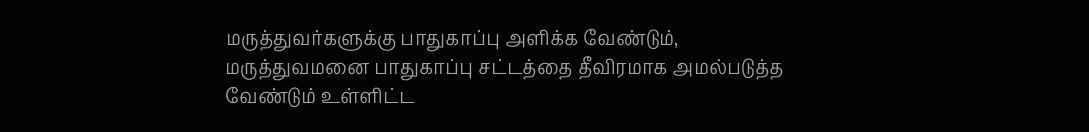மருத்துவர்களுக்கு பாதுகாப்பு அளிக்க வேண்டும், மருத்துவமனை பாதுகாப்பு சட்டத்தை தீவிரமாக அமல்படுத்த வேண்டும் உள்ளிட்ட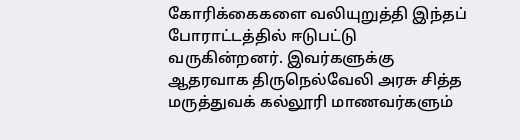கோரிக்கைகளை வலியுறுத்தி இந்தப் போராட்டத்தில் ஈடுபட்டு வருகின்றனர். இவர்களுக்கு ஆதரவாக திருநெல்வேலி அரசு சித்த மருத்துவக் கல்லூரி மாணவர்களும்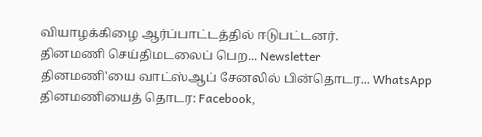வியாழக்கிழை ஆர்ப்பாட்டத்தில் ஈடுபட்டனர்.
தினமணி செய்திமடலைப் பெற... Newsletter
தினமணி'யை வாட்ஸ்ஆப் சேனலில் பின்தொடர... WhatsApp
தினமணியைத் தொடர: Facebook,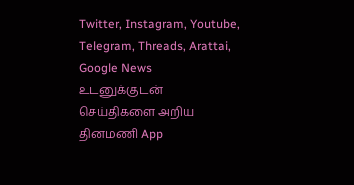Twitter, Instagram, Youtube, Telegram, Threads, Arattai, Google News
உடனுக்குடன் செய்திகளை அறிய தினமணி App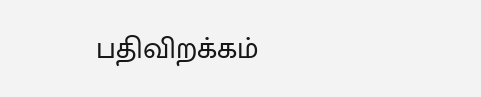பதிவிறக்கம்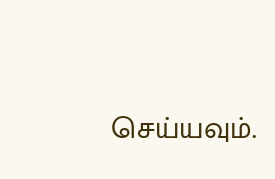செய்யவும்.